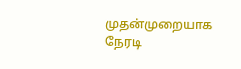முதன்முறையாக நேரடி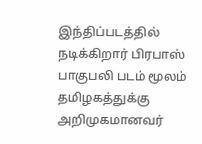இந்திப்படத்தில் நடிக்கிறார் பிரபாஸ்
பாகுபலி படம் மூலம் தமிழகத்துக்கு அறிமுகமானவர்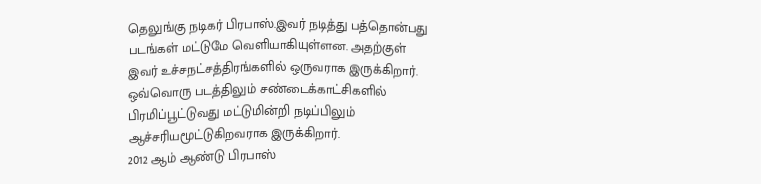தெலுங்கு நடிகர் பிரபாஸ்.இவர் நடித்து பத்தொன்பது படங்கள் மட்டுமே வெளியாகியுள்ளன. அதற்குள் இவர் உச்சநட்சத்திரங்களில் ஒருவராக இருக்கிறார்.
ஒவ்வொரு படத்திலும் சண்டைக்காட்சிகளில் பிரமிப்பூட்டுவது மட்டுமின்றி நடிப்பிலும் ஆச்சரியமூட்டுகிறவராக இருக்கிறார்.
2012 ஆம் ஆண்டு பிரபாஸ்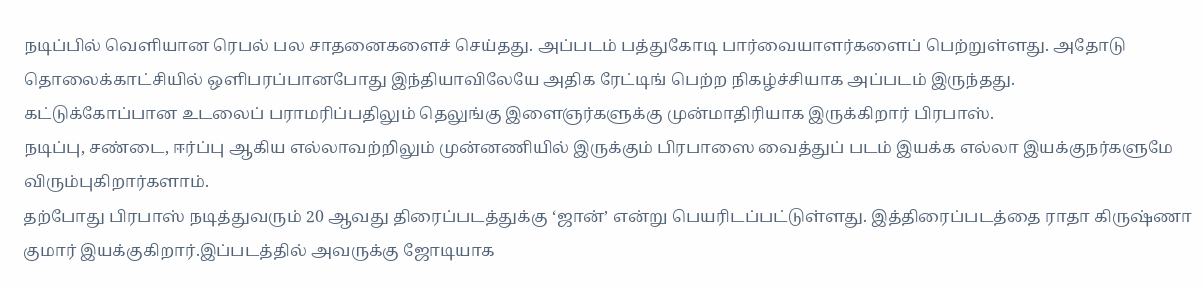நடிப்பில் வெளியான ரெபல் பல சாதனைகளைச் செய்தது. அப்படம் பத்துகோடி பார்வையாளர்களைப் பெற்றுள்ளது. அதோடு தொலைக்காட்சியில் ஒளிபரப்பானபோது இந்தியாவிலேயே அதிக ரேட்டிங் பெற்ற நிகழ்ச்சியாக அப்படம் இருந்தது.
கட்டுக்கோப்பான உடலைப் பராமரிப்பதிலும் தெலுங்கு இளைஞர்களுக்கு முன்மாதிரியாக இருக்கிறார் பிரபாஸ்.
நடிப்பு, சண்டை, ஈர்ப்பு ஆகிய எல்லாவற்றிலும் முன்னணியில் இருக்கும் பிரபாஸை வைத்துப் படம் இயக்க எல்லா இயக்குநர்களுமே விரும்புகிறார்களாம்.
தற்போது பிரபாஸ் நடித்துவரும் 20 ஆவது திரைப்படத்துக்கு ‘ஜான்’ என்று பெயரிடப்பட்டுள்ளது. இத்திரைப்படத்தை ராதா கிருஷ்ணா குமார் இயக்குகிறார்.இப்படத்தில் அவருக்கு ஜோடியாக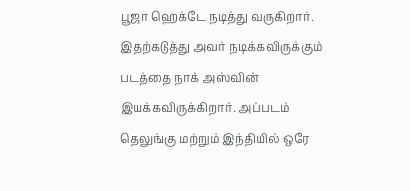பூஜா ஹெக்டே நடித்து வருகிறார்.
இதற்கடுத்து அவர் நடிக்கவிருக்கும் படத்தை நாக் அஸ்வின் இயக்கவிருக்கிறார். அப்படம் தெலுங்கு மற்றும் இந்தியில் ஒரே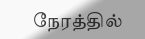நேரத்தில்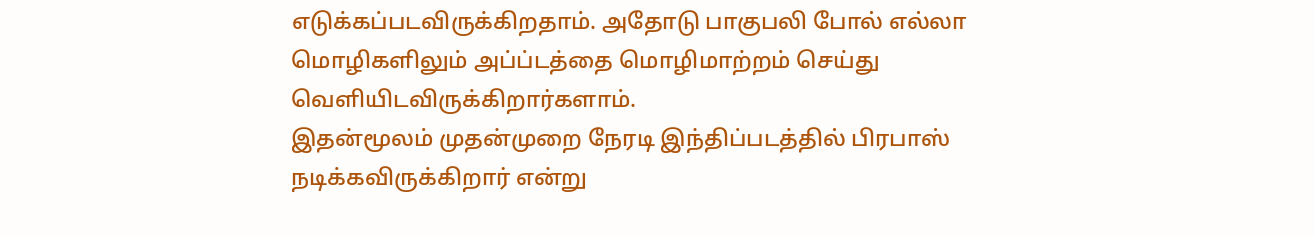எடுக்கப்படவிருக்கிறதாம். அதோடு பாகுபலி போல் எல்லா மொழிகளிலும் அப்ப்டத்தை மொழிமாற்றம் செய்து வெளியிடவிருக்கிறார்களாம்.
இதன்மூலம் முதன்முறை நேரடி இந்திப்படத்தில் பிரபாஸ் நடிக்கவிருக்கிறார் என்று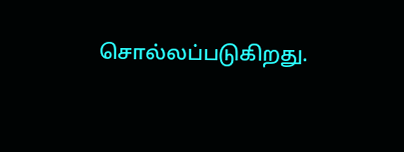சொல்லப்படுகிறது.